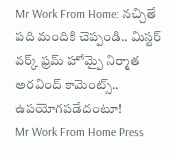Mr Work From Home: నచ్చితే పది మందికి చెప్పండి.. మిస్టర్ వర్క్ ఫ్రమ్ హోమ్పై నిర్మాత అరవింద్ కామెంట్స్.. ఉపయోగపడేదంటూ!
Mr Work From Home Press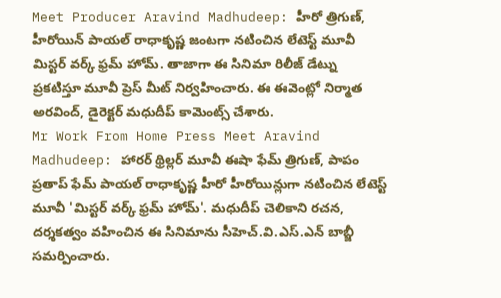Meet Producer Aravind Madhudeep: హీరో త్రిగుణ్, హీరోయిన్ పాయల్ రాధాకృష్ణ జంటగా నటించిన లేటెస్ట్ మూవీ మిస్టర్ వర్క్ ఫ్రమ్ హోమ్. తాజాగా ఈ సినిమా రిలీజ్ డేట్ను ప్రకటిస్తూ మూవీ ప్రెస్ మీట్ నిర్వహించారు. ఈ ఈవెంట్లో నిర్మాత అరవింద్, డైరెక్టర్ మధుదీప్ కామెంట్స్ చేశారు.
Mr Work From Home Press Meet Aravind Madhudeep: హారర్ థ్రిల్లర్ మూవీ ఈషా ఫేమ్ త్రిగుణ్, పాపం ప్రతాప్ ఫేమ్ పాయల్ రాధాకృష్ణ హీరో హీరోయిన్లుగా నటించిన లేటెస్ట్ మూవీ 'మిస్టర్ వర్క్ ఫ్రమ్ హోమ్'. మధుదీప్ చెలికాని రచన, దర్శకత్వం వహించిన ఈ సినిమాను సీహెచ్.వి.ఎస్.ఎన్ బాబ్జీ సమర్పించారు.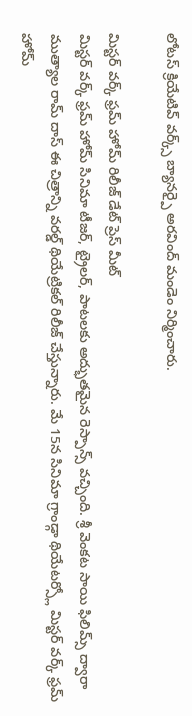లోటస్ క్రియేటివ్ వర్క్స్ బ్యానర్పై అరవింద్ మండెం నిర్మించారు.

మిస్టర్ వర్క్ ఫ్రమ్ హోమ్ రిలీజ్ డేట్ ప్రెస్ మీట్
మిస్టర్ వర్క్ ఫ్రమ్ హోమ్ సినిమా టీజర్, ట్రైలర్, పాటలకు అద్భుతమైన రెస్పాన్స్ వచ్చింది. శ్రీ వెంకట సాయి ఫిలిమ్స్ ద్వారా ముత్యాల రామ్ దాస్ ఈ చిత్రాన్ని వరల్డ్ థియేట్రికల్ రిలీజ్ చేస్తున్నారు. మే 15న సినిమా గ్రాండ్గా థియేటర్స్లో మిస్టర్ వర్క్ ఫ్రమ్ హోమ్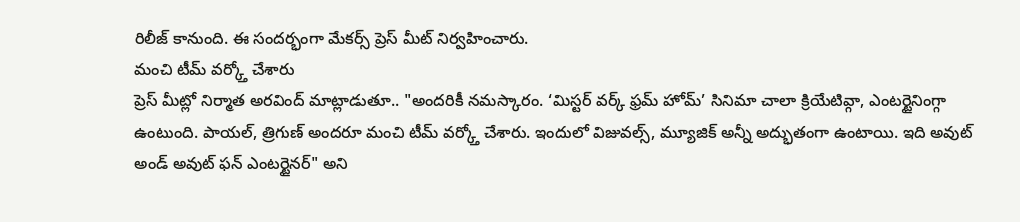రిలీజ్ కానుంది. ఈ సందర్భంగా మేకర్స్ ప్రెస్ మీట్ నిర్వహించారు.
మంచి టీమ్ వర్క్తో చేశారు
ప్రెస్ మీట్లో నిర్మాత అరవింద్ మాట్లాడుతూ.. "అందరికీ నమస్కారం. ‘మిస్టర్ వర్క్ ఫ్రమ్ హోమ్’ సినిమా చాలా క్రియేటివ్గా, ఎంటర్టైనింగ్గా ఉంటుంది. పాయల్, త్రిగుణ్ అందరూ మంచి టీమ్ వర్క్తో చేశారు. ఇందులో విజువల్స్, మ్యూజిక్ అన్నీ అద్భుతంగా ఉంటాయి. ఇది అవుట్ అండ్ అవుట్ ఫన్ ఎంటర్టైనర్" అని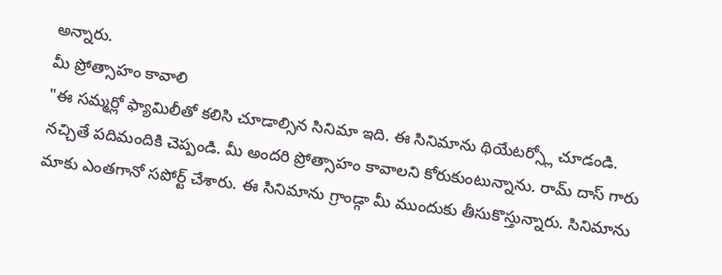అన్నారు.
మీ ప్రోత్సాహం కావాలి
"ఈ సమ్మర్లో ఫ్యామిలీతో కలిసి చూడాల్సిన సినిమా ఇది. ఈ సినిమాను థియేటర్స్లో చూడండి. నచ్చితే పదిమందికి చెప్పండి. మీ అందరి ప్రోత్సాహం కావాలని కోరుకుంటున్నాను. రామ్ దాస్ గారు మాకు ఎంతగానో సపోర్ట్ చేశారు. ఈ సినిమాను గ్రాండ్గా మీ ముందుకు తీసుకొస్తున్నారు. సినిమాను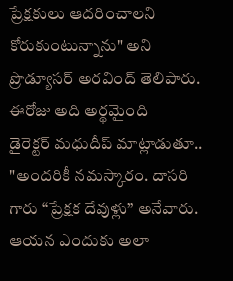ప్రేక్షకులు ఆదరించాలని కోరుకుంటున్నాను" అని ప్రొడ్యూసర్ అరవింద్ తెలిపారు.
ఈరోజు అది అర్థమైంది
డైరెక్టర్ మధుదీప్ మాట్లాడుతూ.. "అందరికీ నమస్కారం. దాసరి గారు “ప్రేక్షక దేవుళ్లు” అనేవారు. ఆయన ఎందుకు అలా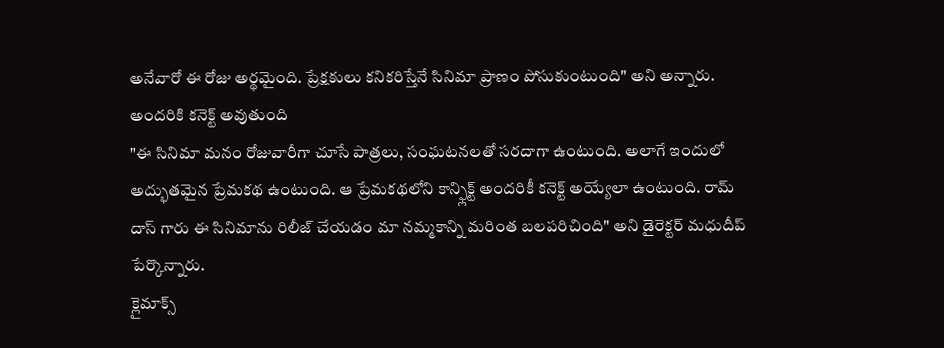అనేవారో ఈ రోజు అర్థమైంది. ప్రేక్షకులు కనికరిస్తేనే సినిమా ప్రాణం పోసుకుంటుంది" అని అన్నారు.
అందరికి కనెక్ట్ అవుతుంది
"ఈ సినిమా మనం రోజువారీగా చూసే పాత్రలు, సంఘటనలతో సరదాగా ఉంటుంది. అలాగే ఇందులో అద్భుతమైన ప్రేమకథ ఉంటుంది. ఆ ప్రేమకథలోని కాన్ఫ్లిక్ట్ అందరికీ కనెక్ట్ అయ్యేలా ఉంటుంది. రామ్ దాస్ గారు ఈ సినిమాను రిలీజ్ చేయడం మా నమ్మకాన్ని మరింత బలపరిచింది" అని డైరెక్టర్ మధుదీప్ పేర్కొన్నారు.
క్లైమాక్స్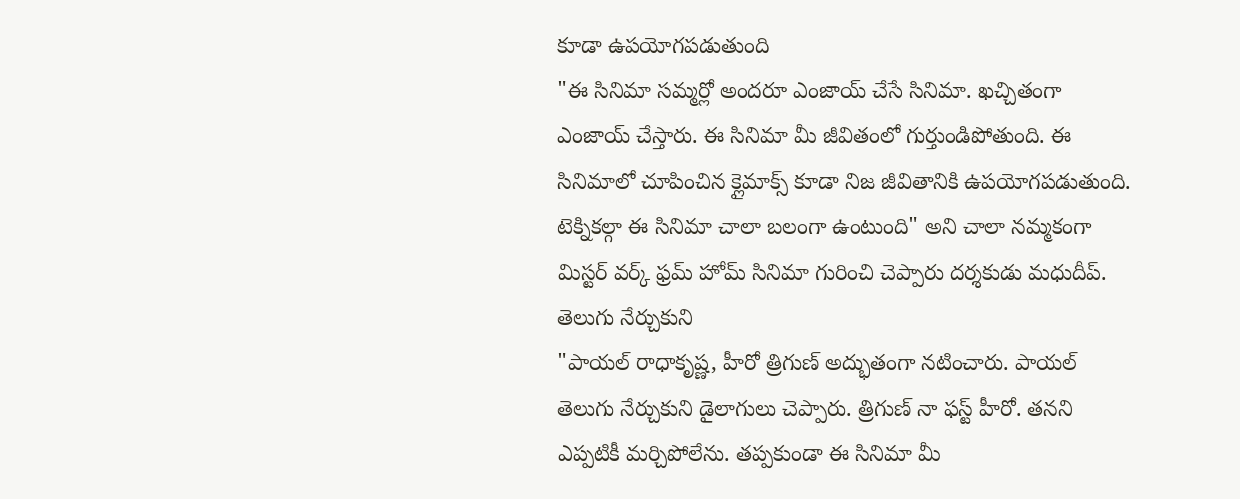కూడా ఉపయోగపడుతుంది
"ఈ సినిమా సమ్మర్లో అందరూ ఎంజాయ్ చేసే సినిమా. ఖచ్చితంగా ఎంజాయ్ చేస్తారు. ఈ సినిమా మీ జీవితంలో గుర్తుండిపోతుంది. ఈ సినిమాలో చూపించిన క్లైమాక్స్ కూడా నిజ జీవితానికి ఉపయోగపడుతుంది. టెక్నికల్గా ఈ సినిమా చాలా బలంగా ఉంటుంది" అని చాలా నమ్మకంగా మిస్టర్ వర్క్ ఫ్రమ్ హోమ్ సినిమా గురించి చెప్పారు దర్శకుడు మధుదీప్.
తెలుగు నేర్చుకుని
"పాయల్ రాధాకృష్ణ, హీరో త్రిగుణ్ అద్భుతంగా నటించారు. పాయల్ తెలుగు నేర్చుకుని డైలాగులు చెప్పారు. త్రిగుణ్ నా ఫస్ట్ హీరో. తనని ఎప్పటికీ మర్చిపోలేను. తప్పకుండా ఈ సినిమా మీ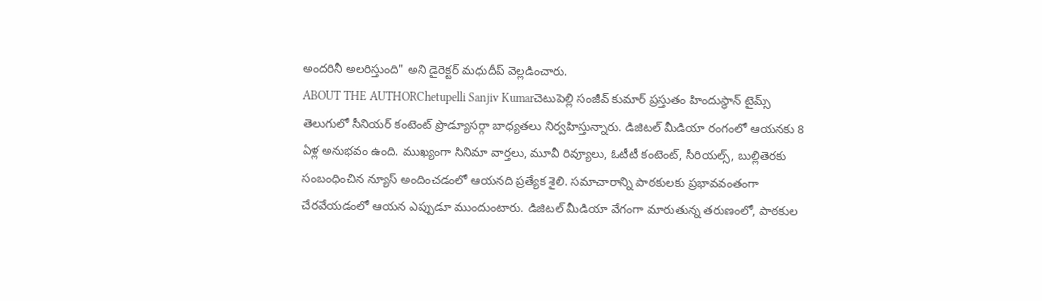అందరినీ అలరిస్తుంది" అని డైరెక్టర్ మధుదీప్ వెల్లడించారు.
ABOUT THE AUTHORChetupelli Sanjiv Kumarచెటుపెల్లి సంజీవ్ కుమార్ ప్రస్తుతం హిందుస్థాన్ టైమ్స్ తెలుగులో సీనియర్ కంటెంట్ ప్రొడ్యూసర్గా బాధ్యతలు నిర్వహిస్తున్నారు. డిజిటల్ మీడియా రంగంలో ఆయనకు 8 ఏళ్ల అనుభవం ఉంది. ముఖ్యంగా సినిమా వార్తలు, మూవీ రివ్యూలు, ఓటీటీ కంటెంట్, సీరియల్స్, బుల్లితెరకు సంబంధించిన న్యూస్ అందించడంలో ఆయనది ప్రత్యేక శైలి. సమాచారాన్ని పాఠకులకు ప్రభావవంతంగా చేరవేయడంలో ఆయన ఎప్పుడూ ముందుంటారు. డిజిటల్ మీడియా వేగంగా మారుతున్న తరుణంలో, పాఠకుల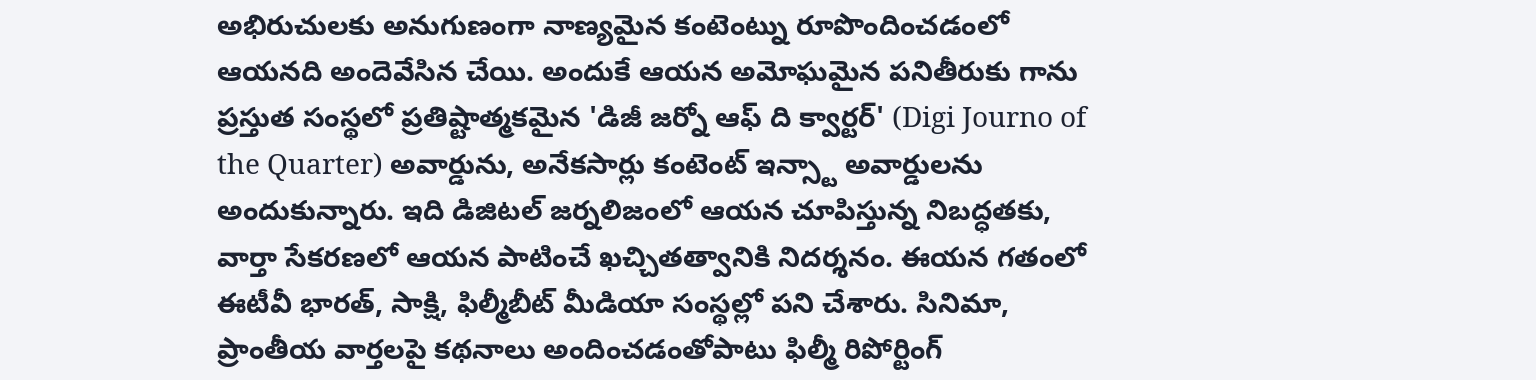అభిరుచులకు అనుగుణంగా నాణ్యమైన కంటెంట్ను రూపొందించడంలో ఆయనది అందెవేసిన చేయి. అందుకే ఆయన అమోఘమైన పనితీరుకు గాను ప్రస్తుత సంస్థలో ప్రతిష్టాత్మకమైన 'డిజీ జర్నో ఆఫ్ ది క్వార్టర్' (Digi Journo of the Quarter) అవార్డును, అనేకసార్లు కంటెంట్ ఇన్స్టా అవార్డులను అందుకున్నారు. ఇది డిజిటల్ జర్నలిజంలో ఆయన చూపిస్తున్న నిబద్ధతకు, వార్తా సేకరణలో ఆయన పాటించే ఖచ్చితత్వానికి నిదర్శనం. ఈయన గతంలో ఈటీవీ భారత్, సాక్షి, ఫిల్మీబీట్ మీడియా సంస్థల్లో పని చేశారు. సినిమా, ప్రాంతీయ వార్తలపై కథనాలు అందించడంతోపాటు ఫిల్మీ రిపోర్టింగ్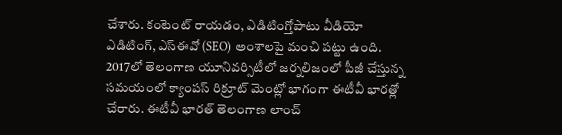చేశారు. కంటెంట్ రాయడం, ఎడిటింగ్తోపాటు వీడియో ఎడిటింగ్, ఎస్ఈవో (SEO) అంశాలపై మంచి పట్టు ఉంది. 2017లో తెలంగాణ యూనివర్సిటీలో జర్నలిజంలో పీజీ చేస్తున్న సమయంలో క్యాంపస్ రిక్రూట్ మెంట్లో భాగంగా ఈటీవీ భారత్లో చేరారు. ఈటీవీ భారత్ తెలంగాణ లాంచ్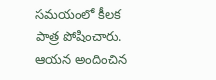సమయంలో కీలక పాత్ర పోషించారు. ఆయన అందించిన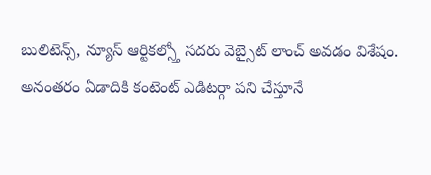బులిటెన్స్, న్యూస్ ఆర్టికల్స్తో సదరు వెబ్సైట్ లాంచ్ అవడం విశేషం. అనంతరం ఏడాదికి కంటెంట్ ఎడిటర్గా పని చేస్తూనే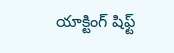యాక్టింగ్ షిఫ్ట్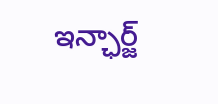ఇన్ఛార్జ్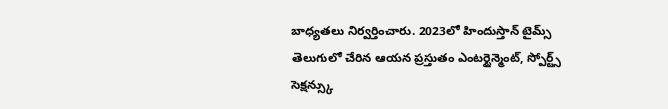బాధ్యతలు నిర్వర్తించారు. 2023లో హిందుస్తాన్ టైమ్స్ తెలుగులో చేరిన ఆయన ప్రస్తుతం ఎంటర్టైన్మెంట్, స్పోర్ట్స్ సెక్షన్స్కు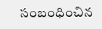సంబంధించిన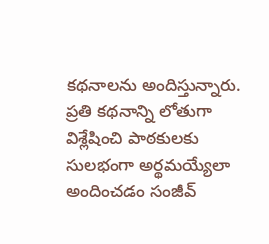కథనాలను అందిస్తున్నారు. ప్రతి కథనాన్ని లోతుగా విశ్లేషించి పాఠకులకు సులభంగా అర్థమయ్యేలా అందించడం సంజీవ్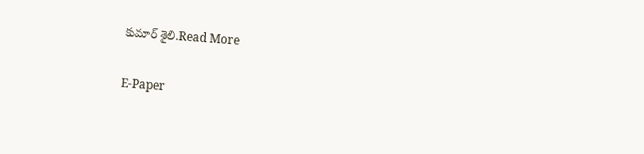కుమార్ శైలి.Read More

E-Paper